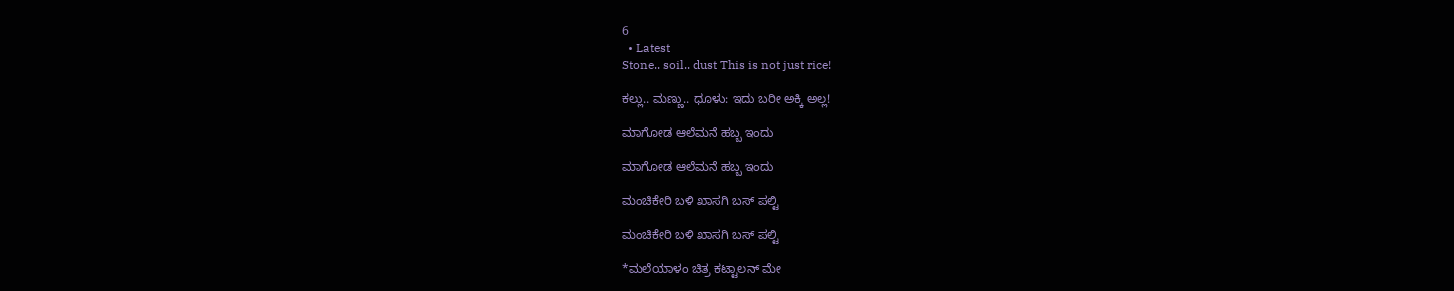6
  • Latest
Stone.. soil.. dust This is not just rice!

ಕಲ್ಲು.. ಮಣ್ಣು.. ಧೂಳು: ಇದು ಬರೀ ಅಕ್ಕಿ ಅಲ್ಲ!

ಮಾಗೋಡ ಆಲೆಮನೆ ಹಬ್ಬ ಇಂದು

ಮಾಗೋಡ ಆಲೆಮನೆ ಹಬ್ಬ ಇಂದು

ಮಂಚಿಕೇರಿ‌ ಬಳಿ ಖಾಸಗಿ ಬಸ್ ಪಲ್ಟಿ

ಮಂಚಿಕೇರಿ‌ ಬಳಿ ಖಾಸಗಿ ಬಸ್ ಪಲ್ಟಿ

*ಮಲೆಯಾಳಂ ಚಿತ್ರ ಕಟ್ಟಾಲನ್ ಮೇ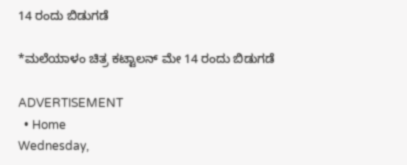14 ರಂದು ಬಿಡುಗಡೆ

*ಮಲೆಯಾಳಂ ಚಿತ್ರ ಕಟ್ಟಾಲನ್ ಮೇ 14 ರಂದು ಬಿಡುಗಡೆ

ADVERTISEMENT
  • Home
Wednesday,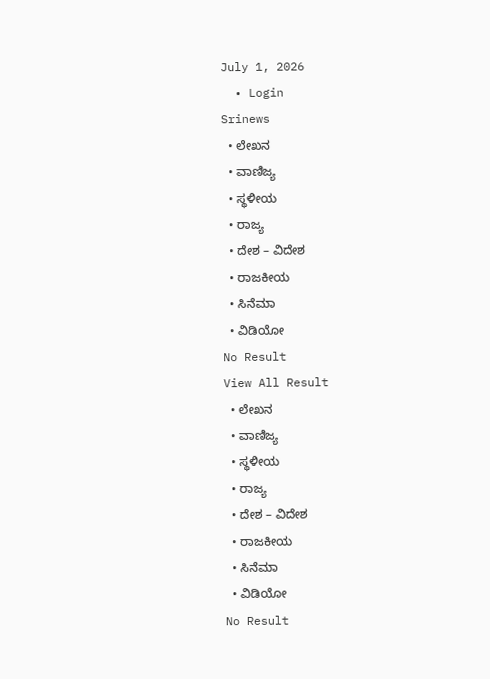July 1, 2026
  • Login
Srinews
  • ಲೇಖನ
  • ವಾಣಿಜ್ಯ
  • ಸ್ಥಳೀಯ
  • ರಾಜ್ಯ
  • ದೇಶ – ವಿದೇಶ
  • ರಾಜಕೀಯ
  • ಸಿನೆಮಾ
  • ವಿಡಿಯೋ
No Result
View All Result
  • ಲೇಖನ
  • ವಾಣಿಜ್ಯ
  • ಸ್ಥಳೀಯ
  • ರಾಜ್ಯ
  • ದೇಶ – ವಿದೇಶ
  • ರಾಜಕೀಯ
  • ಸಿನೆಮಾ
  • ವಿಡಿಯೋ
No Result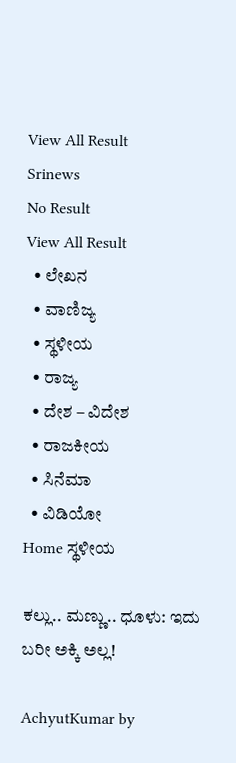View All Result
Srinews
No Result
View All Result
  • ಲೇಖನ
  • ವಾಣಿಜ್ಯ
  • ಸ್ಥಳೀಯ
  • ರಾಜ್ಯ
  • ದೇಶ – ವಿದೇಶ
  • ರಾಜಕೀಯ
  • ಸಿನೆಮಾ
  • ವಿಡಿಯೋ
Home ಸ್ಥಳೀಯ

ಕಲ್ಲು.. ಮಣ್ಣು.. ಧೂಳು: ಇದು ಬರೀ ಅಕ್ಕಿ ಅಲ್ಲ!

AchyutKumar by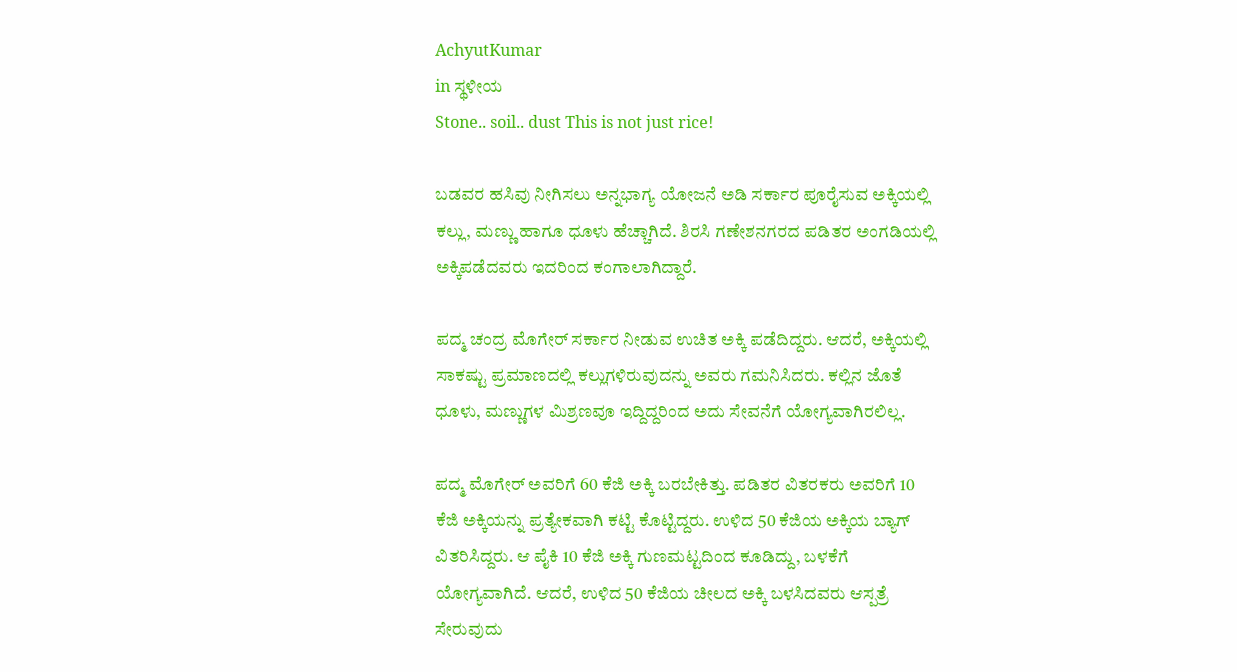AchyutKumar
in ಸ್ಥಳೀಯ
Stone.. soil.. dust This is not just rice!

ಬಡವರ ಹಸಿವು ನೀಗಿಸಲು ಅನ್ನಭಾಗ್ಯ ಯೋಜನೆ ಅಡಿ ಸರ್ಕಾರ ಪೂರೈಸುವ ಅಕ್ಕಿಯಲ್ಲಿ ಕಲ್ಲು, ಮಣ್ಣು ಹಾಗೂ ಧೂಳು ಹೆಚ್ಚಾಗಿದೆ. ಶಿರಸಿ ಗಣೇಶನಗರದ ಪಡಿತರ ಅಂಗಡಿಯಲ್ಲಿ ಅಕ್ಕಿಪಡೆದವರು ಇದರಿಂದ ಕಂಗಾಲಾಗಿದ್ದಾರೆ.

ಪದ್ಮ ಚಂದ್ರ ಮೊಗೇರ್ ಸರ್ಕಾರ ನೀಡುವ ಉಚಿತ ಅಕ್ಕಿ ಪಡೆದಿದ್ದರು. ಆದರೆ, ಅಕ್ಕಿಯಲ್ಲಿ ಸಾಕಷ್ಟು ಪ್ರಮಾಣದಲ್ಲಿ ಕಲ್ಲುಗಳಿರುವುದನ್ನು ಅವರು ಗಮನಿಸಿದರು. ಕಲ್ಲಿನ ಜೊತೆ ಧೂಳು, ಮಣ್ಣುಗಳ ಮಿಶ್ರಣವೂ ಇದ್ದಿದ್ದರಿಂದ ಅದು ಸೇವನೆಗೆ ಯೋಗ್ಯವಾಗಿರಲಿಲ್ಲ.

ಪದ್ಮ ಮೊಗೇರ್ ಅವರಿಗೆ 60 ಕೆಜಿ ಅಕ್ಕಿ ಬರಬೇಕಿತ್ತು. ಪಡಿತರ ವಿತರಕರು ಅವರಿಗೆ 10 ಕೆಜಿ ಅಕ್ಕಿಯನ್ನು ಪ್ರತ್ಯೇಕವಾಗಿ ಕಟ್ಟಿ ಕೊಟ್ಟಿದ್ದರು. ಉಳಿದ 50 ಕೆಜಿಯ ಅಕ್ಕಿಯ ಬ್ಯಾಗ್ ವಿತರಿಸಿದ್ದರು. ಆ ಪೈಕಿ 10 ಕೆಜಿ ಅಕ್ಕಿ ಗುಣಮಟ್ಟದಿಂದ ಕೂಡಿದ್ದು, ಬಳಕೆಗೆ ಯೋಗ್ಯವಾಗಿದೆ. ಆದರೆ, ಉಳಿದ 50 ಕೆಜಿಯ ಚೀಲದ ಅಕ್ಕಿ ಬಳಸಿದವರು ಆಸ್ಪತ್ರೆ ಸೇರುವುದು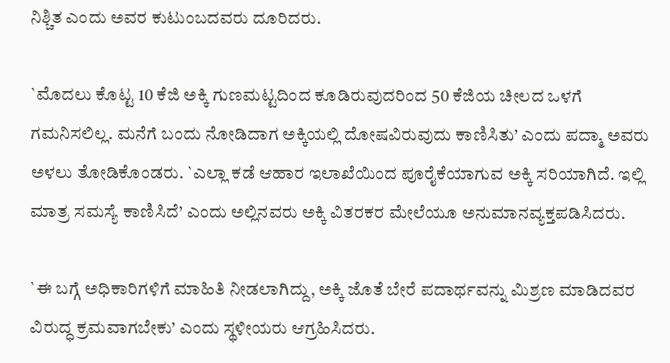ನಿಶ್ಚಿತ ಎಂದು ಅವರ ಕುಟುಂಬದವರು ದೂರಿದರು.

`ಮೊದಲು ಕೊಟ್ಟ 10 ಕೆಜಿ ಅಕ್ಕಿ ಗುಣಮಟ್ಟದಿಂದ ಕೂಡಿರುವುದರಿಂದ 50 ಕೆಜಿಯ ಚೀಲದ ಒಳಗೆ ಗಮನಿಸಲಿಲ್ಲ. ಮನೆಗೆ ಬಂದು ನೋಡಿದಾಗ ಅಕ್ಕಿಯಲ್ಲಿ ದೋಷವಿರುವುದು ಕಾಣಿಸಿತು’ ಎಂದು ಪದ್ಮಾ ಅವರು ಅಳಲು ತೋಡಿಕೊಂಡರು. `ಎಲ್ಲಾ ಕಡೆ ಆಹಾರ ಇಲಾಖೆಯಿಂದ ಪೂರೈಕೆಯಾಗುವ ಅಕ್ಕಿ ಸರಿಯಾಗಿದೆ. ಇಲ್ಲಿ ಮಾತ್ರ ಸಮಸ್ಯೆ ಕಾಣಿಸಿದೆ’ ಎಂದು ಅಲ್ಲಿನವರು ಅಕ್ಕಿ ವಿತರಕರ ಮೇಲೆಯೂ ಅನುಮಾನವ್ಯಕ್ತಪಡಿಸಿದರು.

`ಈ ಬಗ್ಗೆ ಅಧಿಕಾರಿಗಳಿಗೆ ಮಾಹಿತಿ ನೀಡಲಾಗಿದ್ದು, ಅಕ್ಕಿ ಜೊತೆ ಬೇರೆ ಪದಾರ್ಥವನ್ನು ಮಿಶ್ರಣ ಮಾಡಿದವರ ವಿರುದ್ಧ ಕ್ರಮವಾಗಬೇಕು’ ಎಂದು ಸ್ಥಳೀಯರು ಆಗ್ರಹಿಸಿದರು.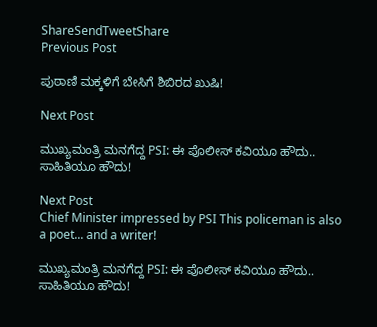ShareSendTweetShare
Previous Post

ಪುಠಾಣಿ ಮಕ್ಕಳಿಗೆ ಬೇಸಿಗೆ ಶಿಬಿರದ ಖುಷಿ!

Next Post

ಮುಖ್ಯಮಂತ್ರಿ ಮನಗೆದ್ದ PSI: ಈ ಪೊಲೀಸ್ ಕವಿಯೂ ಹೌದು.. ಸಾಹಿತಿಯೂ ಹೌದು!

Next Post
Chief Minister impressed by PSI This policeman is also a poet... and a writer!

ಮುಖ್ಯಮಂತ್ರಿ ಮನಗೆದ್ದ PSI: ಈ ಪೊಲೀಸ್ ಕವಿಯೂ ಹೌದು.. ಸಾಹಿತಿಯೂ ಹೌದು!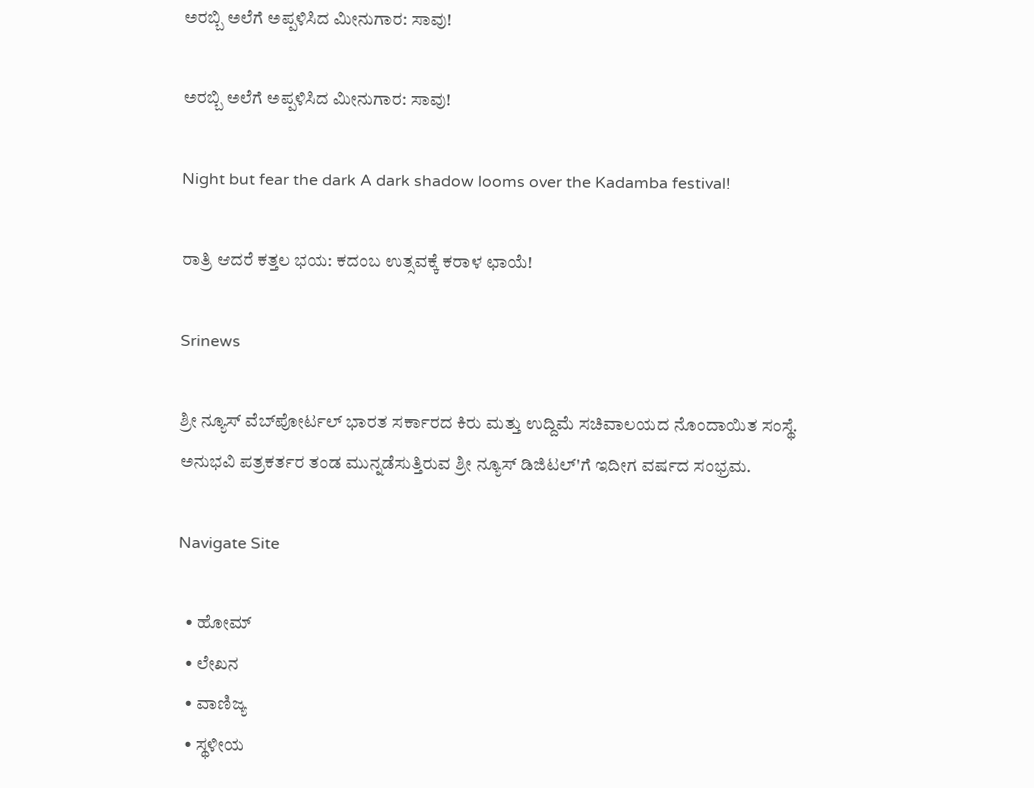ಅರಬ್ಬಿ ಅಲೆಗೆ ಅಪ್ಪಳಿಸಿದ ಮೀನುಗಾರ: ಸಾವು!

ಅರಬ್ಬಿ ಅಲೆಗೆ ಅಪ್ಪಳಿಸಿದ ಮೀನುಗಾರ: ಸಾವು!

Night but fear the dark A dark shadow looms over the Kadamba festival!

ರಾತ್ರಿ ಆದರೆ ಕತ್ತಲ ಭಯ: ಕದಂಬ ಉತ್ಸವಕ್ಕೆ ಕರಾಳ ಛಾಯೆ!

Srinews

ಶ್ರೀ ನ್ಯೂಸ್ ವೆಬ್‌ಪೋರ್ಟಲ್ ಭಾರತ ಸರ್ಕಾರದ ಕಿರು ಮತ್ತು ಉದ್ದಿಮೆ ಸಚಿವಾಲಯದ ನೊಂದಾಯಿತ ಸಂಸ್ಥೆ. ಅನುಭವಿ ಪತ್ರಕರ್ತರ ತಂಡ ಮುನ್ನಡೆಸುತ್ತಿರುವ ಶ್ರೀ ನ್ಯೂಸ್ ಡಿಜಿಟಲ್'ಗೆ ಇದೀಗ ವರ್ಷದ ಸಂಭ್ರಮ.

Navigate Site

  • ಹೋಮ್
  • ಲೇಖನ
  • ವಾಣಿಜ್ಯ
  • ಸ್ಥಳೀಯ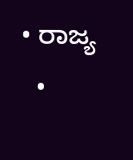• ರಾಜ್ಯ
  •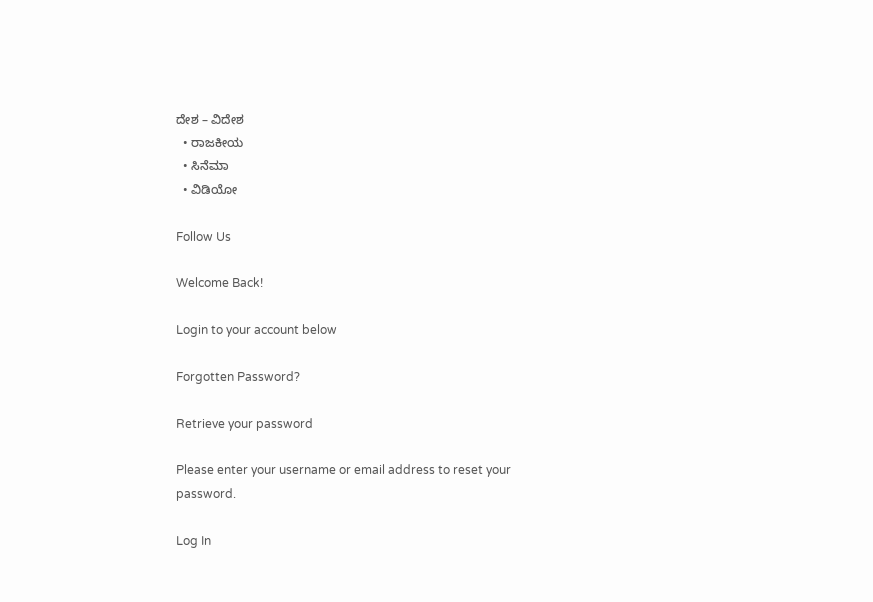ದೇಶ – ವಿದೇಶ
  • ರಾಜಕೀಯ
  • ಸಿನೆಮಾ
  • ವಿಡಿಯೋ

Follow Us

Welcome Back!

Login to your account below

Forgotten Password?

Retrieve your password

Please enter your username or email address to reset your password.

Log In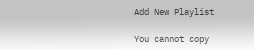Add New Playlist

You cannot copy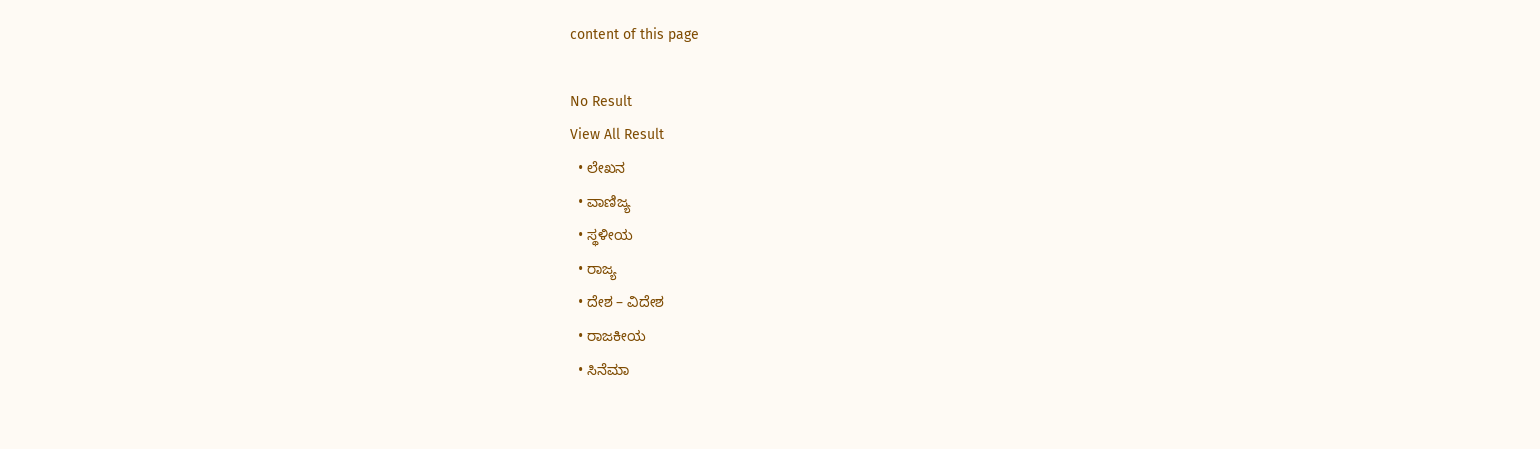content of this page

No Result
View All Result
  • ಲೇಖನ
  • ವಾಣಿಜ್ಯ
  • ಸ್ಥಳೀಯ
  • ರಾಜ್ಯ
  • ದೇಶ – ವಿದೇಶ
  • ರಾಜಕೀಯ
  • ಸಿನೆಮಾ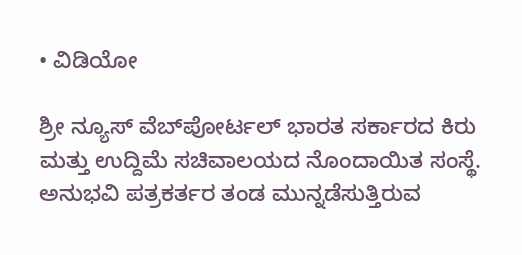• ವಿಡಿಯೋ

ಶ್ರೀ ನ್ಯೂಸ್ ವೆಬ್‌ಪೋರ್ಟಲ್ ಭಾರತ ಸರ್ಕಾರದ ಕಿರು ಮತ್ತು ಉದ್ದಿಮೆ ಸಚಿವಾಲಯದ ನೊಂದಾಯಿತ ಸಂಸ್ಥೆ. ಅನುಭವಿ ಪತ್ರಕರ್ತರ ತಂಡ ಮುನ್ನಡೆಸುತ್ತಿರುವ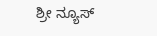ಶ್ರೀ ನ್ಯೂಸ್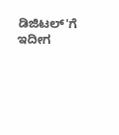ಡಿಜಿಟಲ್'ಗೆ ಇದೀಗ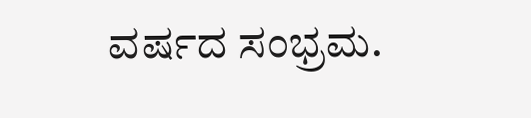ವರ್ಷದ ಸಂಭ್ರಮ.